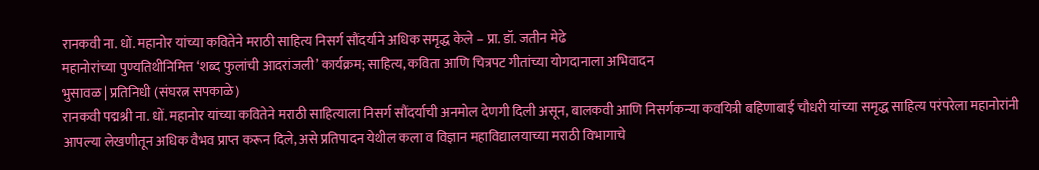रानकवी ना. धों. महानोर यांच्या कवितेने मराठी साहित्य निसर्ग सौंदर्याने अधिक समृद्ध केले – प्रा. डॉ. जतीन मेढे
महानोरांच्या पुण्यतिथीनिमित्त ‘शब्द फुलांची आदरांजली’ कार्यक्रम; साहित्य, कविता आणि चित्रपट गीतांच्या योगदानाला अभिवादन
भुसावळ | प्रतिनिधी (संघरत्न सपकाळे)
रानकवी पद्मश्री ना. धों. महानोर यांच्या कवितेने मराठी साहित्याला निसर्ग सौंदर्याची अनमोल देणगी दिली असून, बालकवी आणि निसर्गकन्या कवयित्री बहिणाबाई चौधरी यांच्या समृद्ध साहित्य परंपरेला महानोरांनी आपल्या लेखणीतून अधिक वैभव प्राप्त करून दिले, असे प्रतिपादन येथील कला व विज्ञान महाविद्यालयाच्या मराठी विभागाचे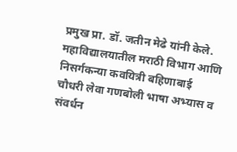प्रमुख प्रा. डॉ. जतीन मेढे यांनी केले.
महाविद्यालयातील मराठी विभाग आणि निसर्गकन्या कवयित्री बहिणाबाई चौधरी लेवा गणबोली भाषा अभ्यास व संवर्धन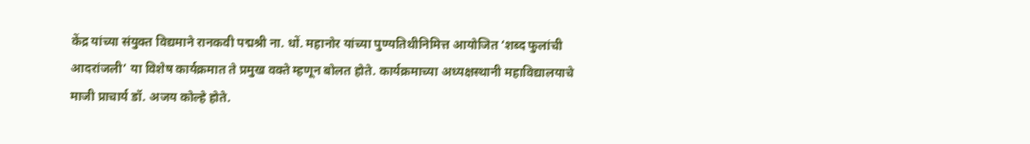केंद्र यांच्या संयुक्त विद्यमाने रानकवी पद्मश्री ना. धों. महानोर यांच्या पुण्यतिथीनिमित्त आयोजित ‘शब्द फुलांची आदरांजली’ या विशेष कार्यक्रमात ते प्रमुख वक्ते म्हणून बोलत होते. कार्यक्रमाच्या अध्यक्षस्थानी महाविद्यालयाचे माजी प्राचार्य डॉ. अजय कोल्हे होते.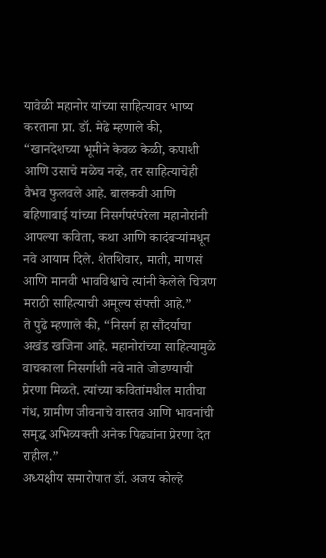यावेळी महानोर यांच्या साहित्यावर भाष्य करताना प्रा. डॉ. मेढे म्हणाले की, “खानदेशच्या भूमीने केवळ केळी, कपाशी आणि उसाचे मळेच नव्हे, तर साहित्याचेही वैभव फुलवले आहे. बालकवी आणि बहिणाबाई यांच्या निसर्गपरंपरेला महानोरांनी आपल्या कविता, कथा आणि कादंबऱ्यांमधून नवे आयाम दिले. शेतशिवार, माती, माणसं आणि मानवी भावविश्वाचे त्यांनी केलेले चित्रण मराठी साहित्याची अमूल्य संपत्ती आहे.”
ते पुढे म्हणाले की, “निसर्ग हा सौंदर्याचा अखंड खजिना आहे. महानोरांच्या साहित्यामुळे वाचकाला निसर्गाशी नवे नाते जोडण्याची प्रेरणा मिळते. त्यांच्या कवितांमधील मातीचा गंध, ग्रामीण जीवनाचे वास्तव आणि भावनांची समृद्ध अभिव्यक्ती अनेक पिढ्यांना प्रेरणा देत राहील.”
अध्यक्षीय समारोपात डॉ. अजय कोल्हे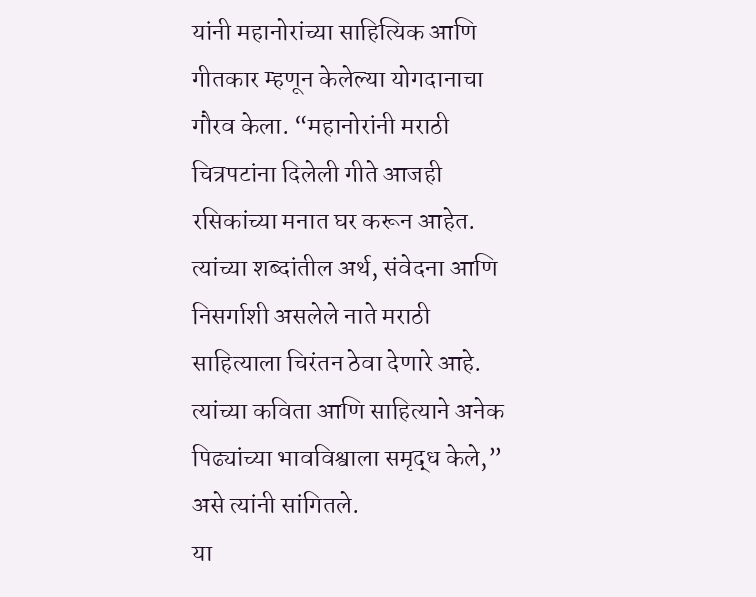यांनी महानोरांच्या साहित्यिक आणि गीतकार म्हणून केलेल्या योगदानाचा गौरव केला. “महानोरांनी मराठी चित्रपटांना दिलेली गीते आजही रसिकांच्या मनात घर करून आहेत. त्यांच्या शब्दांतील अर्थ, संवेदना आणि निसर्गाशी असलेले नाते मराठी साहित्याला चिरंतन ठेवा देणारे आहे. त्यांच्या कविता आणि साहित्याने अनेक पिढ्यांच्या भावविश्वाला समृद्ध केले,” असे त्यांनी सांगितले.
या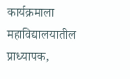कार्यक्रमाला महाविद्यालयातील प्राध्यापक,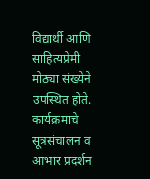विद्यार्थी आणि साहित्यप्रेमी मोठ्या संख्येने उपस्थित होते. कार्यक्रमाचे सूत्रसंचालन व आभार प्रदर्शन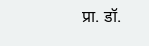प्रा. डॉ.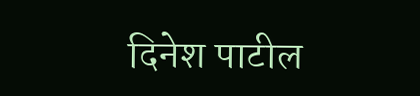दिनेश पाटील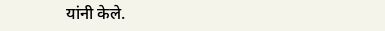यांनी केले.